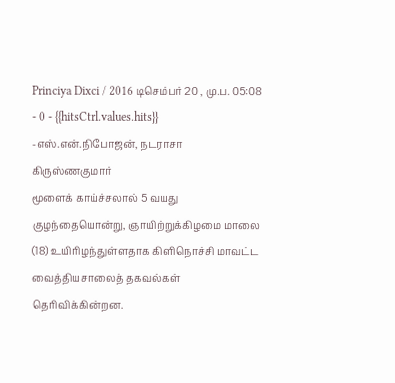Princiya Dixci / 2016 டிசெம்பர் 20 , மு.ப. 05:08 - 0 - {{hitsCtrl.values.hits}}
-எஸ்.என்.நிபோஜன், நடராசா கிருஸ்ணகுமார்
மூளைக் காய்ச்சலால் 5 வயது குழந்தையொன்று, ஞாயிற்றுக்கிழமை மாலை (18) உயிரிழந்துள்ளதாக கிளிநொச்சி மாவட்ட வைத்தியசாலைத் தகவல்கள் தெரிவிக்கின்றன.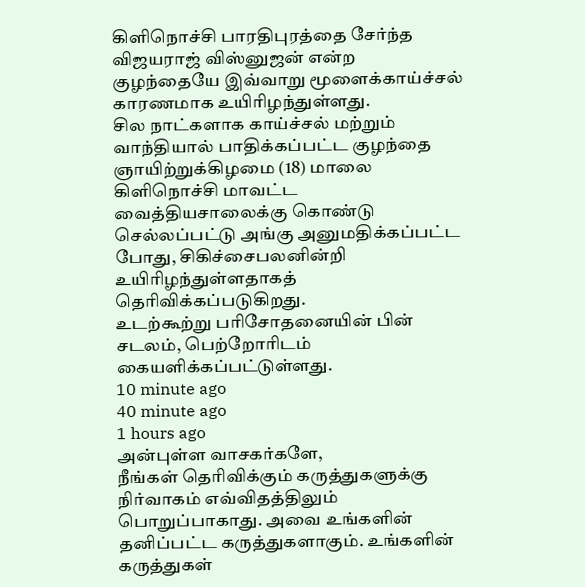கிளிநொச்சி பாரதிபுரத்தை சேர்ந்த விஜயராஜ் விஸ்னுஜன் என்ற குழந்தையே இவ்வாறு மூளைக்காய்ச்சல் காரணமாக உயிரிழந்துள்ளது.
சில நாட்களாக காய்ச்சல் மற்றும் வாந்தியால் பாதிக்கப்பட்ட குழந்தை ஞாயிற்றுக்கிழமை (18) மாலை கிளிநொச்சி மாவட்ட வைத்தியசாலைக்கு கொண்டு செல்லப்பட்டு அங்கு அனுமதிக்கப்பட்ட போது, சிகிச்சைபலனின்றி உயிரிழந்துள்ளதாகத் தெரிவிக்கப்படுகிறது.
உடற்கூற்று பரிசோதனையின் பின் சடலம், பெற்றோரிடம் கையளிக்கப்பட்டுள்ளது.
10 minute ago
40 minute ago
1 hours ago
அன்புள்ள வாசகர்களே,
நீங்கள் தெரிவிக்கும் கருத்துகளுக்கு நிர்வாகம் எவ்விதத்திலும் பொறுப்பாகாது. அவை உங்களின் தனிப்பட்ட கருத்துகளாகும். உங்களின் கருத்துகள்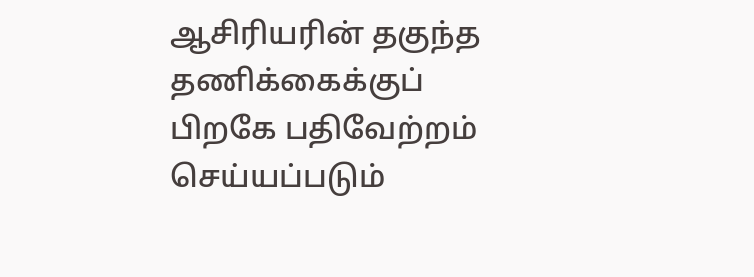ஆசிரியரின் தகுந்த தணிக்கைக்குப் பிறகே பதிவேற்றம் செய்யப்படும்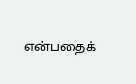என்பதைக்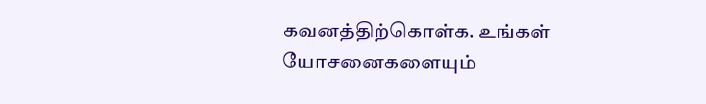கவனத்திற்கொள்க. உங்கள் யோசனைகளையும்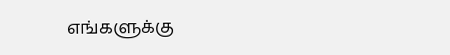எங்களுக்கு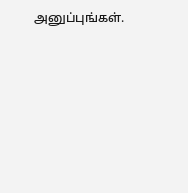அனுப்புங்கள்.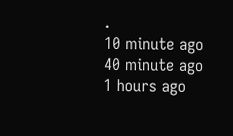.
10 minute ago
40 minute ago
1 hours ago